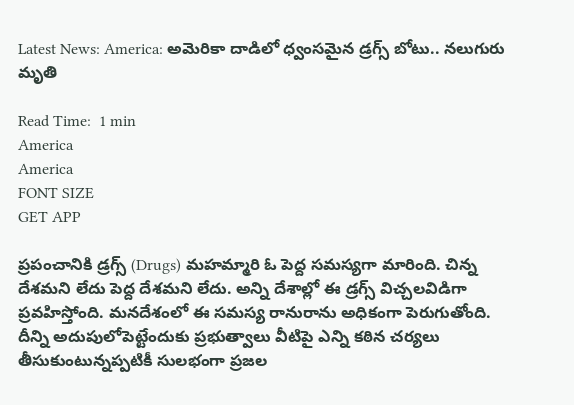Latest News: America: అమెరికా దాడిలో ధ్వంసమైన డ్రగ్స్ బోటు.. నలుగురు మృతి

Read Time:  1 min
America
America
FONT SIZE
GET APP

ప్రపంచానికి డ్రగ్స్ (Drugs) మహమ్మారి ఓ పెద్ద సమస్యగా మారింది. చిన్న దేశమని లేదు పెద్ద దేశమని లేదు. అన్ని దేశాల్లో ఈ డ్రగ్స్ విచ్చలవిడిగా ప్రవహిస్తోంది. మనదేశంలో ఈ సమస్య రానురాను అధికంగా పెరుగుతోంది. దీన్ని అదుపులోపెట్టేందుకు ప్రభుత్వాలు వీటిపై ఎన్ని కఠిన చర్యలు తీసుకుంటున్నప్పటికీ సులభంగా ప్రజల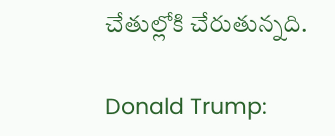చేతుల్లోకి చేరుతున్నది.

Donald Trump: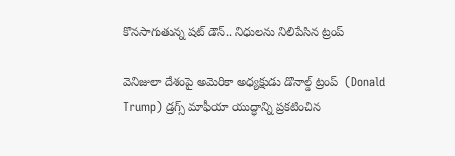కొనసాగుతున్న షట్ డౌన్.. నిధులను నిలిపేసిన ట్రంప్

వెనిజులా దేశంపై అమెరికా అధ్యక్షుడు డొనాల్డ్ ట్రంప్  (Donald Trump) డ్రగ్స్ మాఫీయా యుద్ధాన్ని ప్రకటించిన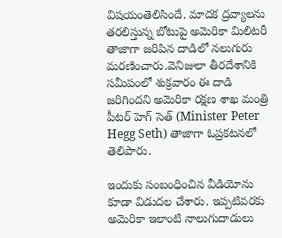విషయంతెలిసిందే. మాదక ద్రవ్యాలను తరలిస్తున్న బోటుపై అమెరికా మిలిటరీ తాజాగా జరిపిన దాడిలో నలుగురు మరణించారు.వెనిజులా తీరదేశానికి సమీపంలో శుక్రవారం ఈ దాడి జరిగిందని అమెరికా రక్షణ శాఖ మంత్రి పీటర్ హెగ్ సెత్ (Minister Peter Hegg Seth) తాజాగా ఓప్రకటనలో తెలిపారు.

ఇందుకు సంబంధించిన వీడియోను కూడా విడుదల చేశారు. ఇప్పటివరకు అమెరికా ఇలాంటి నాలుగుదాడులు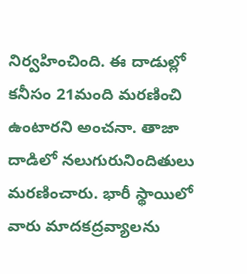నిర్వహించింది. ఈ దాడుల్లో కనీసం 21మంది మరణించి ఉంటారని అంచనా. తాజా దాడిలో నలుగురునిందితులు మరణించారు. భారీ స్థాయిలో వారు మాదకద్రవ్యాలను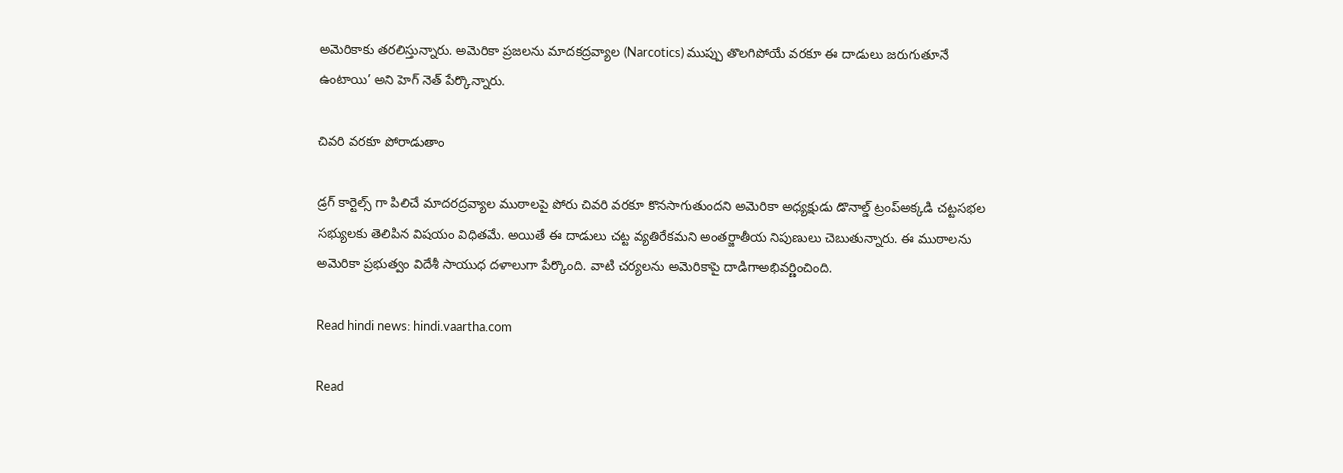అమెరికాకు తరలిస్తున్నారు. అమెరికా ప్రజలను మాదకద్రవ్యాల (Narcotics) ముప్పు తొలగిపోయే వరకూ ఈ దాడులు జరుగుతూనే ఉంటాయి’ అని హెగ్ నెత్ పేర్కొన్నారు.

చివరి వరకూ పోరాడుతాం

డ్రగ్ కార్టెల్స్ గా పిలిచే మాదరద్రవ్యాల ముఠాలపై పోరు చివరి వరకూ కొనసాగుతుందని అమెరికా అధ్యక్షుడు డొనాల్డ్ ట్రంప్అక్కడి చట్టసభల సభ్యులకు తెలిపిన విషయం విధితమే. అయితే ఈ దాడులు చట్ట వ్యతిరేకమని అంతర్జాతీయ నిపుణులు చెబుతున్నారు. ఈ ముఠాలను అమెరికా ప్రభుత్వం విదేశీ సాయుధ దళాలుగా పేర్కొంది. వాటి చర్యలను అమెరికాపై దాడిగాఅభివర్ణించింది.

Read hindi news: hindi.vaartha.com

Read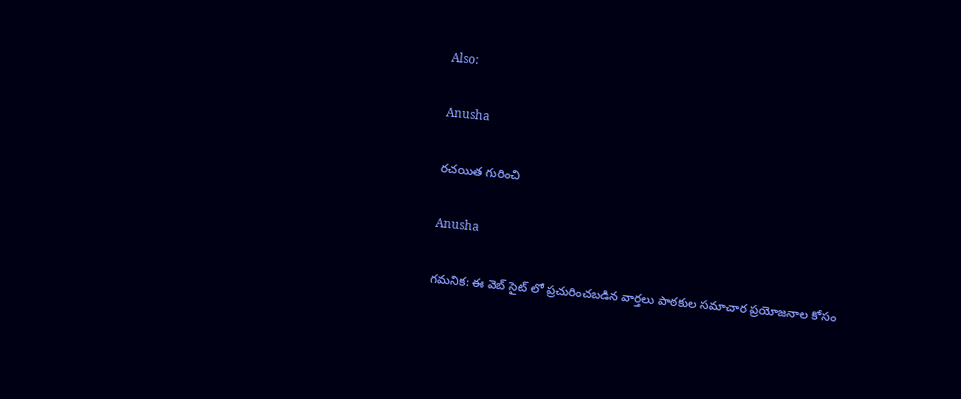Also:

Anusha

రచయిత గురించి

Anusha

గమనిక: ఈ వెబ్ సైట్ లో ప్రచురించబడిన వార్తలు పాఠకుల సమాచార ప్రయోజనాల కోసం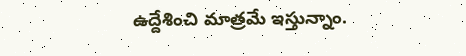ఉద్దేశించి మాత్రమే ఇస్తున్నాం.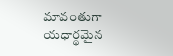మావంతుగా యధార్థమైన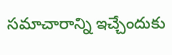సమాచారాన్ని ఇచ్చేందుకు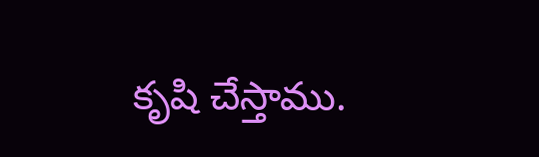కృషి చేస్తాము.